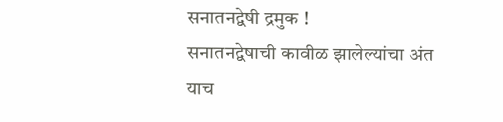सनातनद्वेषी द्रमुक !
सनातनद्वेषाची कावीळ झालेल्यांचा अंत याच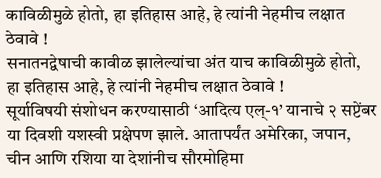काविळीमुळे होतो, हा इतिहास आहे, हे त्यांनी नेहमीच लक्षात ठेवावे !
सनातनद्वेषाची कावीळ झालेल्यांचा अंत याच काविळीमुळे होतो, हा इतिहास आहे, हे त्यांनी नेहमीच लक्षात ठेवावे !
सूर्याविषयी संशोधन करण्यासाठी ‘आदित्य एल्-१’ यानाचे २ सप्टेंबर या दिवशी यशस्वी प्रक्षेपण झाले. आतापर्यंत अमेरिका, जपान, चीन आणि रशिया या देशांनीच सौरमोहिमा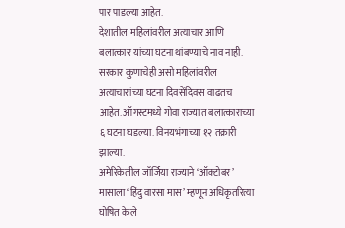पार पाडल्या आहेत.
देशातील महिलांवरील अत्याचार आणि बलात्कार यांच्या घटना थांबण्याचे नाव नाही. सरकार कुणाचेही असो महिलांवरील अत्याचारांच्या घटना दिवसेंदिवस वाढतच आहेत. ऑगस्टमध्ये गोवा राज्यात बलात्काराच्या ६ घटना घडल्या. विनयभंगाच्या १२ तक्रारी झाल्या.
अमेरिकेतील जॉर्जिया राज्याने ‘ऑक्टोबर’ मासाला ‘हिंदु वारसा मास’ म्हणून अधिकृतरित्या घोषित केले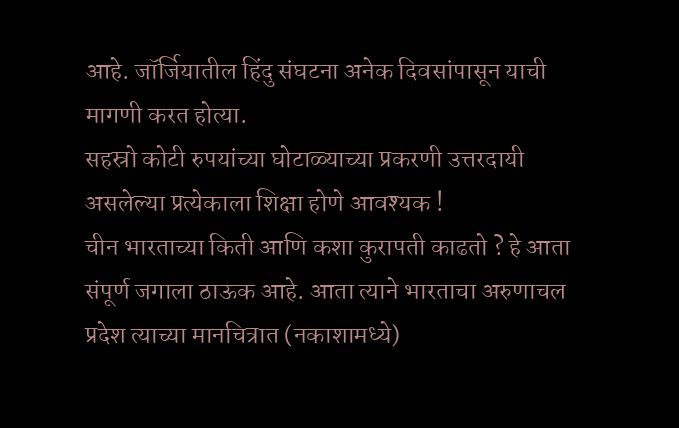आहे. जॉर्जियातील हिंदु संघटना अनेक दिवसांपासून याची मागणी करत होत्या.
सहस्रो कोटी रुपयांच्या घोटाळ्याच्या प्रकरणी उत्तरदायी असलेल्या प्रत्येकाला शिक्षा होणे आवश्यक !
चीन भारताच्या किती आणि कशा कुरापती काढतो ? हे आता संपूर्ण जगाला ठाऊक आहे. आता त्याने भारताचा अरुणाचल प्रदेश त्याच्या मानचित्रात (नकाशामध्ये)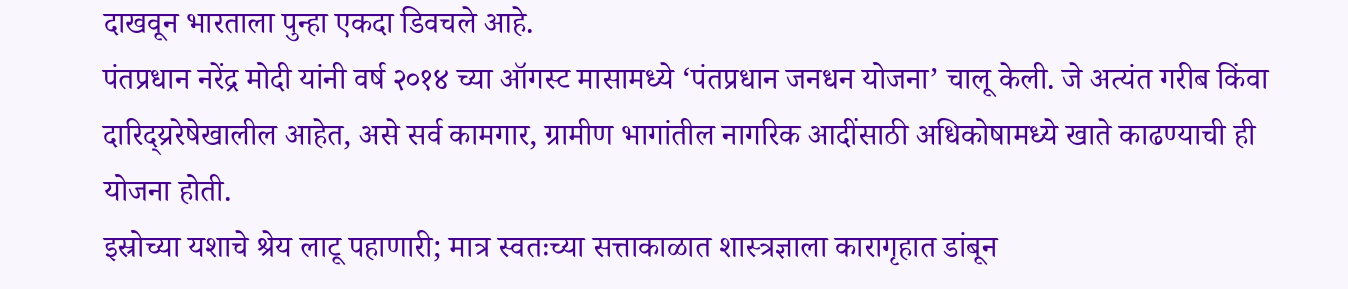दाखवून भारताला पुन्हा एकदा डिवचले आहे.
पंतप्रधान नरेंद्र मोदी यांनी वर्ष २०१४ च्या ऑगस्ट मासामध्ये ‘पंतप्रधान जनधन योजना’ चालू केली. जे अत्यंत गरीब किंवा दारिद्य्ररेषेखालील आहेत, असे सर्व कामगार, ग्रामीण भागांतील नागरिक आदींसाठी अधिकोषामध्ये खाते काढण्याची ही योजना होती.
इस्रोच्या यशाचे श्रेय लाटू पहाणारी; मात्र स्वतःच्या सत्ताकाळात शास्त्रज्ञाला कारागृहात डांबून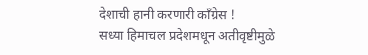देशाची हानी करणारी काँग्रेस !
सध्या हिमाचल प्रदेशमधून अतीवृष्टीमुळे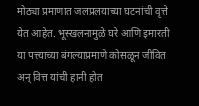मोठ्या प्रमाणात जलप्रलयाच्या घटनांची वृत्ते येत आहेत. भूस्खलनामुळे घरे आणि इमारती या पत्त्याच्या बंगल्याप्रमाणे कोसळून जीवित अन् वित्त यांची हानी होत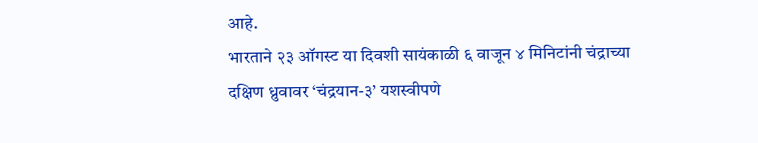आहे.
भारताने २३ ऑगस्ट या दिवशी सायंकाळी ६ वाजून ४ मिनिटांनी चंद्राच्या दक्षिण ध्रुवावर ‘चंद्रयान-३’ यशस्वीपणे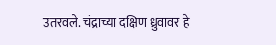उतरवले. चंद्राच्या दक्षिण ध्रुवावर हे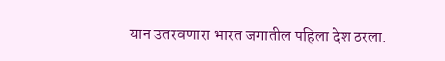यान उतरवणारा भारत जगातील पहिला देश ठरला.